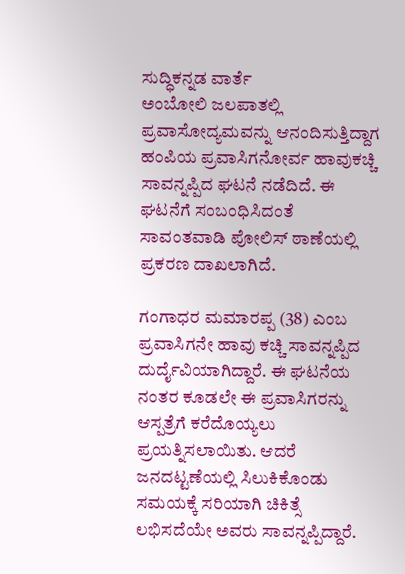ಸುದ್ಧಿಕನ್ನಡ ವಾರ್ತೆ
ಅಂಬೋಲಿ ಜಲಪಾತಲ್ಲಿ ಪ್ರವಾಸೋದ್ಯಮವನ್ನು ಆನಂದಿಸುತ್ತಿದ್ದಾಗ ಹಂಪಿಯ ಪ್ರವಾಸಿಗನೋರ್ವ ಹಾವುಕಚ್ಚಿ ಸಾವನ್ನಪ್ಪಿದ ಘಟನೆ ನಡೆದಿದೆ. ಈ ಘಟನೆಗೆ ಸಂಬಂಧಿಸಿದಂತೆ ಸಾವಂತವಾಡಿ ಪೋಲಿಸ್ ಠಾಣೆಯಲ್ಲಿ ಪ್ರಕರಣ ದಾಖಲಾಗಿದೆ.

ಗಂಗಾಧರ ಮಮಾರಪ್ಪ (38) ಎಂಬ ಪ್ರವಾಸಿಗನೇ ಹಾವು ಕಚ್ಚಿ ಸಾವನ್ನಪ್ಪಿದ ದುರ್ದೈವಿಯಾಗಿದ್ದಾರೆ. ಈ ಘಟನೆಯ ನಂತರ ಕೂಡಲೇ ಈ ಪ್ರವಾಸಿಗರನ್ನು ಆಸ್ಪತ್ರೆಗೆ ಕರೆದೊಯ್ಯಲು ಪ್ರಯತ್ನಿಸಲಾಯಿತು. ಆದರೆ ಜನದಟ್ಟಣೆಯಲ್ಲಿ ಸಿಲುಕಿಕೊಂಡು ಸಮಯಕ್ಕೆ ಸರಿಯಾಗಿ ಚಿಕಿತ್ಸೆ ಲಭಿಸದೆಯೇ ಅವರು ಸಾವನ್ನಪ್ಪಿದ್ದಾರೆ.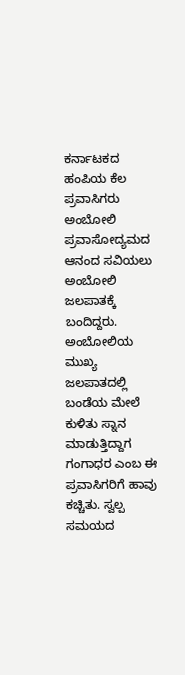ಕರ್ನಾಟಕದ ಹಂಪಿಯ ಕೆಲ ಪ್ರವಾಸಿಗರು ಅಂಬೋಲಿ ಪ್ರವಾಸೋದ್ಯಮದ ಆನಂದ ಸವಿಯಲು ಅಂಬೋಲಿ ಜಲಪಾತಕ್ಕೆ ಬಂದಿದ್ದರು. ಅಂಬೋಲಿಯ ಮುಖ್ಯ ಜಲಪಾತದಲ್ಲಿ ಬಂಡೆಯ ಮೇಲೆ ಕುಳಿತು ಸ್ನಾನ ಮಾಡುತ್ತಿದ್ದಾಗ ಗಂಗಾಧರ ಎಂಬ ಈ ಪ್ರವಾಸಿಗರಿಗೆ ಹಾವು ಕಚ್ಚಿತು. ಸ್ವಲ್ಪ ಸಮಯದ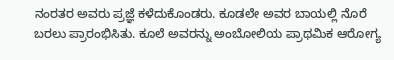ನಂರತರ ಅವರು ಪ್ರಜ್ಞೆ ಕಳೆದುಕೊಂಡರು. ಕೂಡಲೇ ಅವರ ಬಾಯಲ್ಲಿ ನೊರೆ ಬರಲು ಪ್ರಾರಂಭಿಸಿತು. ಕೂಲೆ ಅವರನ್ನು ಅಂಬೋಲಿಯ ಪ್ರಾಥಮಿಕ ಆರೋಗ್ಯ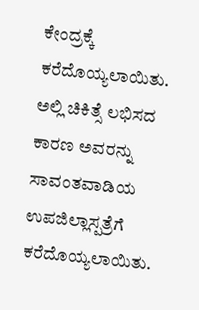ಕೇಂದ್ರಕ್ಕೆ ಕರೆದೊಯ್ಯಲಾಯಿತು. ಅಲ್ಲಿ ಚಿಕಿತ್ಸೆ ಲಭಿಸದ ಕಾರಣ ಅವರನ್ನು ಸಾವಂತವಾಡಿಯ ಉಪಜಿಲ್ಲಾಸ್ಪತ್ರೆಗೆ ಕರೆದೊಯ್ಯಲಾಯಿತು.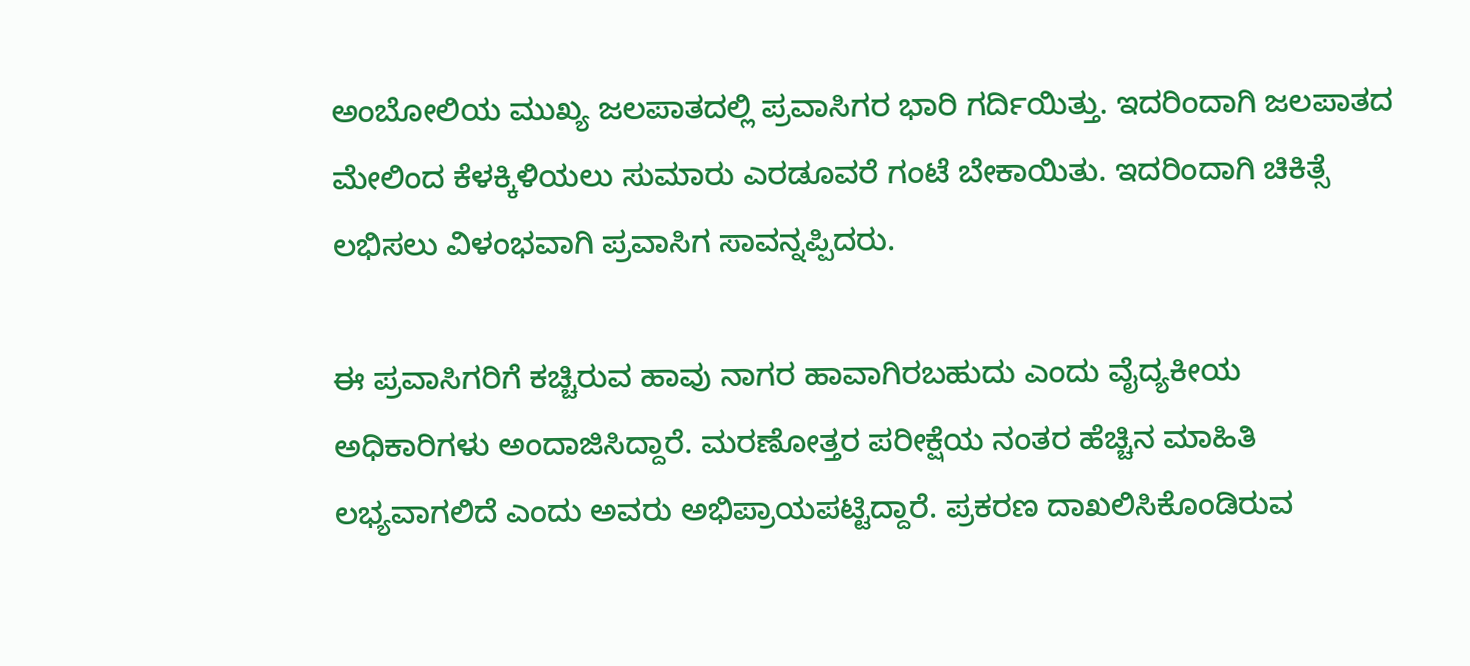ಅಂಬೋಲಿಯ ಮುಖ್ಯ ಜಲಪಾತದಲ್ಲಿ ಪ್ರವಾಸಿಗರ ಭಾರಿ ಗರ್ದಿಯಿತ್ತು. ಇದರಿಂದಾಗಿ ಜಲಪಾತದ ಮೇಲಿಂದ ಕೆಳಕ್ಕಿಳಿಯಲು ಸುಮಾರು ಎರಡೂವರೆ ಗಂಟೆ ಬೇಕಾಯಿತು. ಇದರಿಂದಾಗಿ ಚಿಕಿತ್ಸೆ ಲಭಿಸಲು ವಿಳಂಭವಾಗಿ ಪ್ರವಾಸಿಗ ಸಾವನ್ನಪ್ಪಿದರು.

ಈ ಪ್ರವಾಸಿಗರಿಗೆ ಕಚ್ಚಿರುವ ಹಾವು ನಾಗರ ಹಾವಾಗಿರಬಹುದು ಎಂದು ವೈದ್ಯಕೀಯ ಅಧಿಕಾರಿಗಳು ಅಂದಾಜಿಸಿದ್ದಾರೆ. ಮರಣೋತ್ತರ ಪರೀಕ್ಷೆಯ ನಂತರ ಹೆಚ್ಚಿನ ಮಾಹಿತಿ ಲಭ್ಯವಾಗಲಿದೆ ಎಂದು ಅವರು ಅಭಿಪ್ರಾಯಪಟ್ಟಿದ್ದಾರೆ. ಪ್ರಕರಣ ದಾಖಲಿಸಿಕೊಂಡಿರುವ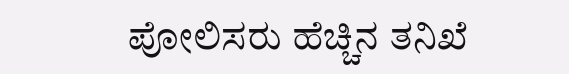ಪೋಲಿಸರು ಹೆಚ್ಚಿನ ತನಿಖೆ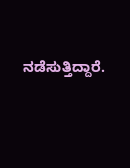ನಡೆಸುತ್ತಿದ್ದಾರೆ.